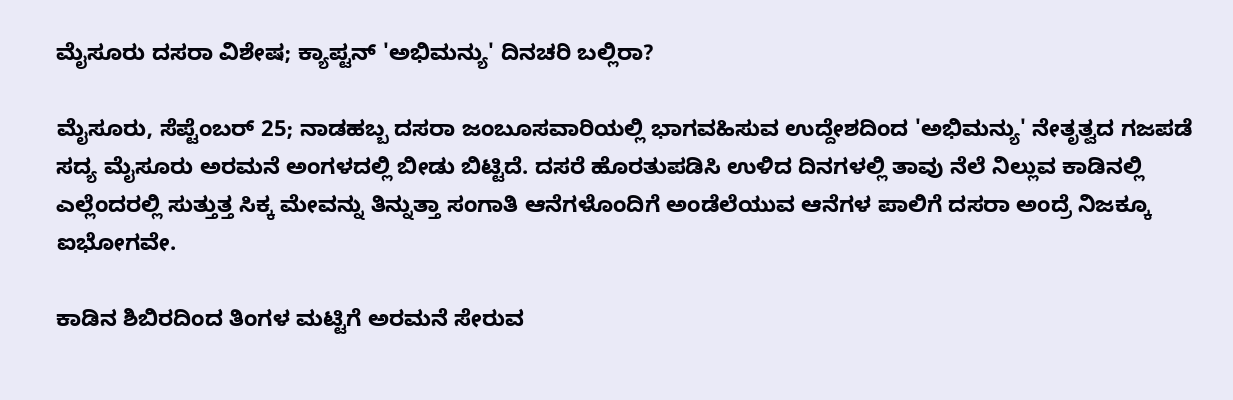ಮೈಸೂರು ದಸರಾ ವಿಶೇಷ; ಕ್ಯಾಪ್ಟನ್ 'ಅಭಿಮನ್ಯು' ದಿನಚರಿ ಬಲ್ಲಿರಾ?

ಮೈಸೂರು, ಸೆಪ್ಟೆಂಬರ್ 25; ನಾಡಹಬ್ಬ ದಸರಾ ಜಂಬೂಸವಾರಿಯಲ್ಲಿ ಭಾಗವಹಿಸುವ ಉದ್ದೇಶದಿಂದ 'ಅಭಿಮನ್ಯು' ನೇತೃತ್ವದ ಗಜಪಡೆ ಸದ್ಯ ಮೈಸೂರು ಅರಮನೆ ಅಂಗಳದಲ್ಲಿ ಬೀಡು ಬಿಟ್ಟಿದೆ. ದಸರೆ ಹೊರತುಪಡಿಸಿ ಉಳಿದ ದಿನಗಳಲ್ಲಿ ತಾವು ನೆಲೆ ನಿಲ್ಲುವ ಕಾಡಿನಲ್ಲಿ ಎಲ್ಲೆಂದರಲ್ಲಿ ಸುತ್ತುತ್ತ ಸಿಕ್ಕ ಮೇವನ್ನು ತಿನ್ನುತ್ತಾ ಸಂಗಾತಿ ಆನೆಗಳೊಂದಿಗೆ ಅಂಡೆಲೆಯುವ ಆನೆಗಳ ಪಾಲಿಗೆ ದಸರಾ ಅಂದ್ರೆ ನಿಜಕ್ಕೂ ಐಭೋಗವೇ.

ಕಾಡಿನ ಶಿಬಿರದಿಂದ ತಿಂಗಳ ಮಟ್ಟಿಗೆ ಅರಮನೆ ಸೇರುವ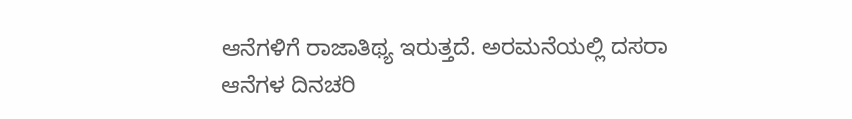ಆನೆಗಳಿಗೆ ರಾಜಾತಿಥ್ಯ ಇರುತ್ತದೆ. ಅರಮನೆಯಲ್ಲಿ ದಸರಾ ಆನೆಗಳ ದಿನಚರಿ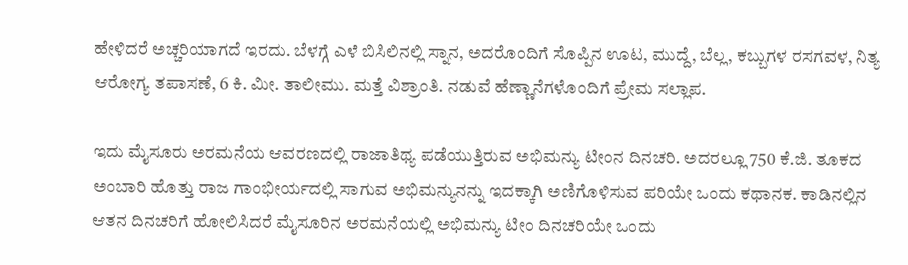ಹೇಳಿದರೆ ಅಚ್ಚರಿಯಾಗದೆ ಇರದು. ಬೆಳಗ್ಗೆ ಎಳೆ ಬಿಸಿಲಿನಲ್ಲಿ ಸ್ನಾನ, ಅದರೊಂದಿಗೆ ಸೊಪ್ಪಿನ ಊಟ, ಮುದ್ದೆ, ಬೆಲ್ಲ, ಕಬ್ಬುಗಳ ರಸಗವಳ, ನಿತ್ಯ ಆರೋಗ್ಯ ತಪಾಸಣೆ, 6 ಕಿ. ಮೀ. ತಾಲೀಮು. ಮತ್ತೆ ವಿಶ್ರಾಂತಿ. ನಡುವೆ ಹೆಣ್ಣಾನೆಗಳೊಂದಿಗೆ ಪ್ರೇಮ ಸಲ್ಲಾಪ.

ಇದು ಮೈಸೂರು ಅರಮನೆಯ ಆವರಣದಲ್ಲಿ ರಾಜಾತಿಥ್ಯ ಪಡೆಯುತ್ತಿರುವ ಅಭಿಮನ್ಯು ಟೀಂನ ದಿನಚರಿ. ಅದರಲ್ಲೂ 750 ಕೆ.ಜಿ. ತೂಕದ ಅಂಬಾರಿ ಹೊತ್ತು ರಾಜ ಗಾಂಭೀರ್ಯದಲ್ಲಿ ಸಾಗುವ ಅಭಿಮನ್ಯುನನ್ನು ಇದಕ್ಕಾಗಿ ಅಣಿಗೊಳಿಸುವ ಪರಿಯೇ ಒಂದು ಕಥಾನಕ. ಕಾಡಿನಲ್ಲಿನ ಆತನ ದಿನಚರಿಗೆ ಹೋಲಿಸಿದರೆ ಮೈಸೂರಿನ ಅರಮನೆಯಲ್ಲಿ ಅಭಿಮನ್ಯು ಟೀಂ ದಿನಚರಿಯೇ ಒಂದು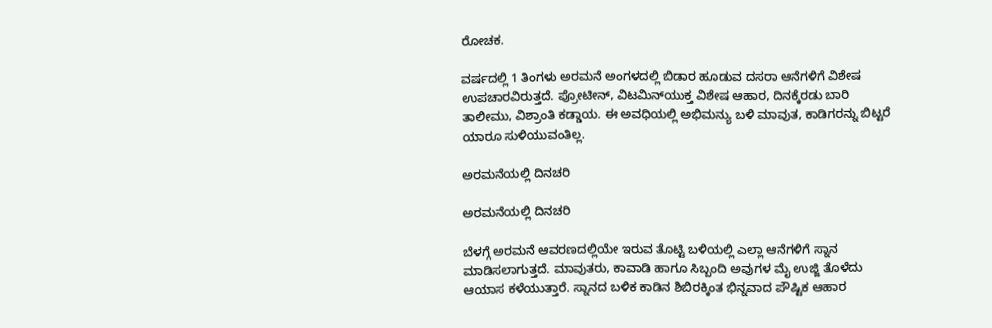ರೋಚಕ.

ವರ್ಷದಲ್ಲಿ 1 ತಿಂಗಳು ಅರಮನೆ ಅಂಗಳದಲ್ಲಿ ಬಿಡಾರ ಹೂಡುವ ದಸರಾ ಆನೆಗಳಿಗೆ ವಿಶೇಷ ಉಪಚಾರವಿರುತ್ತದೆ. ಪ್ರೋಟೀನ್, ವಿಟಮಿನ್‌ಯುಕ್ತ ವಿಶೇಷ ಆಹಾರ, ದಿನಕ್ಕೆರಡು ಬಾರಿ ತಾಲೀಮು, ವಿಶ್ರಾಂತಿ ಕಡ್ಡಾಯ. ಈ ಅವಧಿಯಲ್ಲಿ ಅಭಿಮನ್ಯು ಬಳಿ ಮಾವುತ, ಕಾಡಿಗರನ್ನು ಬಿಟ್ಟರೆ ಯಾರೂ ಸುಳಿಯುವಂತಿಲ್ಲ.

ಅರಮನೆಯಲ್ಲಿ ದಿನಚರಿ

ಅರಮನೆಯಲ್ಲಿ ದಿನಚರಿ

ಬೆಳಗ್ಗೆ ಅರಮನೆ ಆವರಣದಲ್ಲಿಯೇ ಇರುವ ತೊಟ್ಟಿ ಬಳಿಯಲ್ಲಿ ಎಲ್ಲಾ ಆನೆಗಳಿಗೆ ಸ್ನಾನ ಮಾಡಿಸಲಾಗುತ್ತದೆ. ಮಾವುತರು, ಕಾವಾಡಿ ಹಾಗೂ ಸಿಬ್ಬಂದಿ ಅವುಗಳ ಮೈ ಉಜ್ಜಿ ತೊಳೆದು ಆಯಾಸ ಕಳೆಯುತ್ತಾರೆ. ಸ್ನಾನದ ಬಳಿಕ ಕಾಡಿನ ಶಿಬಿರಕ್ಕಿಂತ ಭಿನ್ನವಾದ ಪೌಷ್ಟಿಕ ಆಹಾರ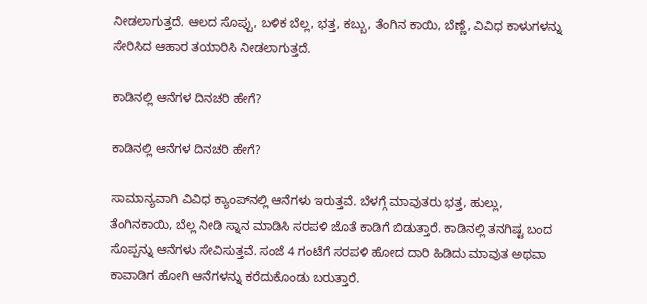ನೀಡಲಾಗುತ್ತದೆ. ಆಲದ ಸೊಪ್ಪು, ಬಳಿಕ ಬೆಲ್ಲ, ಭತ್ತ, ಕಬ್ಬು, ತೆಂಗಿನ ಕಾಯಿ, ಬೆಣ್ಣೆ, ವಿವಿಧ ಕಾಳುಗಳನ್ನು ಸೇರಿಸಿದ ಆಹಾರ ತಯಾರಿಸಿ ನೀಡಲಾಗುತ್ತದೆ.

ಕಾಡಿನಲ್ಲಿ ಆನೆಗಳ ದಿನಚರಿ ಹೇಗೆ?

ಕಾಡಿನಲ್ಲಿ ಆನೆಗಳ ದಿನಚರಿ ಹೇಗೆ?

ಸಾಮಾನ್ಯವಾಗಿ ವಿವಿಧ ಕ್ಯಾಂಪ್‌ನಲ್ಲಿ ಆನೆಗಳು ಇರುತ್ತವೆ. ಬೆಳಗ್ಗೆ ಮಾವುತರು ಭತ್ತ, ಹುಲ್ಲು, ತೆಂಗಿನಕಾಯಿ, ಬೆಲ್ಲ ನೀಡಿ ಸ್ನಾನ ಮಾಡಿಸಿ ಸರಪಳಿ ಜೊತೆ ಕಾಡಿಗೆ ಬಿಡುತ್ತಾರೆ. ಕಾಡಿನಲ್ಲಿ ತನಗಿಷ್ಟ ಬಂದ ಸೊಪ್ಪನ್ನು ಆನೆಗಳು ಸೇವಿಸುತ್ತವೆ. ಸಂಜೆ 4 ಗಂಟೆಗೆ ಸರಪಳಿ ಹೋದ ದಾರಿ ಹಿಡಿದು ಮಾವುತ ಅಥವಾ ಕಾವಾಡಿಗ ಹೋಗಿ ಆನೆಗಳನ್ನು ಕರೆದುಕೊಂಡು ಬರುತ್ತಾರೆ.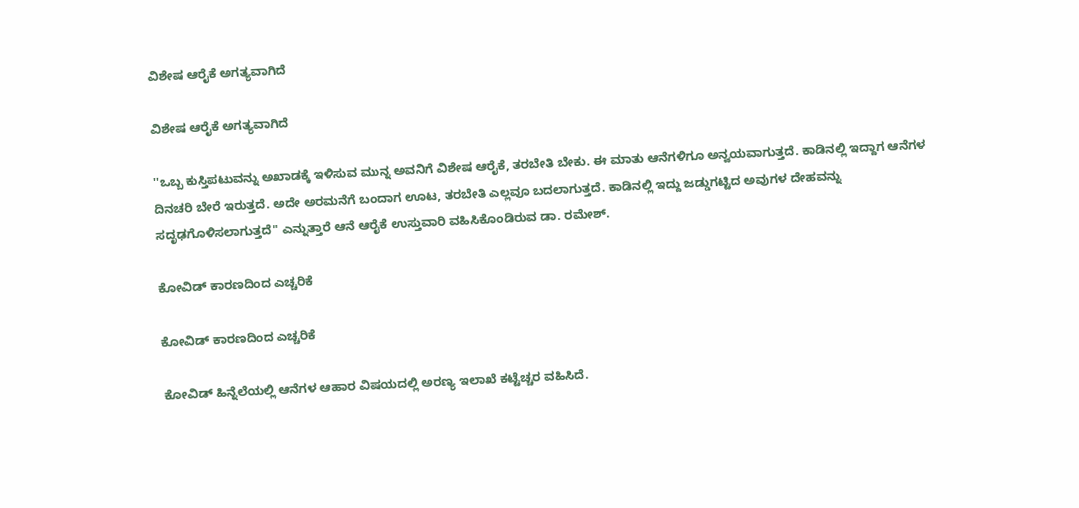ವಿಶೇಷ ಆರೈಕೆ ಅಗತ್ಯವಾಗಿದೆ

ವಿಶೇಷ ಆರೈಕೆ ಅಗತ್ಯವಾಗಿದೆ

''ಒಬ್ಬ ಕುಸ್ತಿಪಟುವನ್ನು ಅಖಾಡಕ್ಕೆ ಇಳಿಸುವ ಮುನ್ನ ಅವನಿಗೆ ವಿಶೇಷ ಆರೈಕೆ, ತರಬೇತಿ ಬೇಕು. ಈ ಮಾತು ಆನೆಗಳಿಗೂ ಅನ್ವಯವಾಗುತ್ತದೆ. ಕಾಡಿನಲ್ಲಿ ಇದ್ದಾಗ ಆನೆಗಳ ದಿನಚರಿ ಬೇರೆ ಇರುತ್ತದೆ. ಅದೇ ಅರಮನೆಗೆ ಬಂದಾಗ ಊಟ, ತರಬೇತಿ ಎಲ್ಲವೂ ಬದಲಾಗುತ್ತದೆ. ಕಾಡಿನಲ್ಲಿ ಇದ್ದು ಜಡ್ಡುಗಟ್ಟಿದ ಅವುಗಳ ದೇಹವನ್ನು ಸದೃಢಗೊಳಿಸಲಾಗುತ್ತದೆ" ಎನ್ನುತ್ತಾರೆ ಆನೆ ಆರೈಕೆ ಉಸ್ತುವಾರಿ ವಹಿಸಿಕೊಂಡಿರುವ ಡಾ. ರಮೇಶ್.

ಕೋವಿಡ್ ಕಾರಣದಿಂದ ಎಚ್ಚರಿಕೆ

ಕೋವಿಡ್ ಕಾರಣದಿಂದ ಎಚ್ಚರಿಕೆ

ಕೋವಿಡ್ ಹಿನ್ನೆಲೆಯಲ್ಲಿ ಆನೆಗಳ ಆಹಾರ ವಿಷಯದಲ್ಲಿ ಅರಣ್ಯ ಇಲಾಖೆ ಕಟ್ಟೆಚ್ಚರ ವಹಿಸಿದೆ.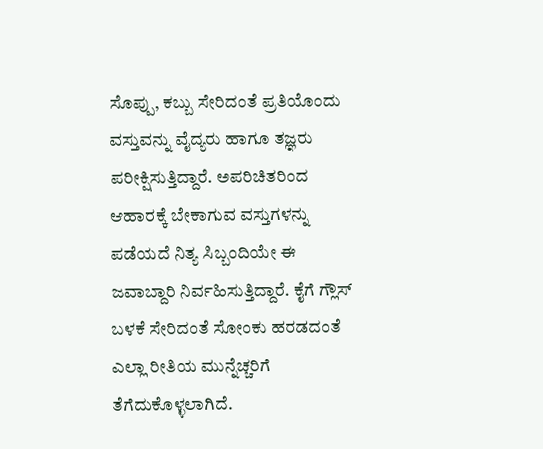ಸೊಪ್ಪು, ಕಬ್ಬು ಸೇರಿದಂತೆ ಪ್ರತಿಯೊಂದು ವಸ್ತುವನ್ನು ವೈದ್ಯರು ಹಾಗೂ ತಜ್ಞರು ಪರೀಕ್ಷಿಸುತ್ತಿದ್ದಾರೆ. ಅಪರಿಚಿತರಿಂದ ಆಹಾರಕ್ಕೆ ಬೇಕಾಗುವ ವಸ್ತುಗಳನ್ನು ಪಡೆಯದೆ ನಿತ್ಯ ಸಿಬ್ಬಂದಿಯೇ ಈ ಜವಾಬ್ದಾರಿ ನಿರ್ವಹಿಸುತ್ತಿದ್ದಾರೆ. ಕೈಗೆ ಗ್ಲೌಸ್ ಬಳಕೆ ಸೇರಿದಂತೆ ಸೋಂಕು ಹರಡದಂತೆ ಎಲ್ಲಾ ರೀತಿಯ ಮುನ್ನೆಚ್ಚರಿಗೆ ತೆಗೆದುಕೊಳ್ಳಲಾಗಿದೆ.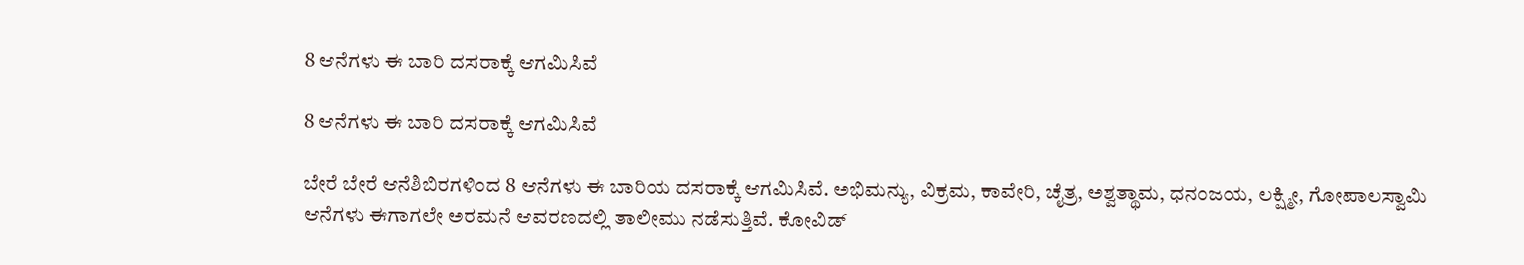8 ಆನೆಗಳು ಈ ಬಾರಿ ದಸರಾಕ್ಕೆ ಆಗಮಿಸಿವೆ

8 ಆನೆಗಳು ಈ ಬಾರಿ ದಸರಾಕ್ಕೆ ಆಗಮಿಸಿವೆ

ಬೇರೆ ಬೇರೆ ಆನೆಶಿಬಿರಗಳಿಂದ 8 ಆನೆಗಳು ಈ ಬಾರಿಯ ದಸರಾಕ್ಕೆ ಆಗಮಿಸಿವೆ. ಅಭಿಮನ್ಯು, ವಿಕ್ರಮ, ಕಾವೇರಿ, ಚೈತ್ರ, ಅಶ್ವತ್ಥಾಮ, ಧನಂಜಯ, ಲಕ್ಷ್ಮೀ, ಗೋಪಾಲಸ್ವಾಮಿ ಆನೆಗಳು ಈಗಾಗಲೇ ಅರಮನೆ ಆವರಣದಲ್ಲಿ ತಾಲೀಮು ನಡೆಸುತ್ತಿವೆ. ಕೋವಿಡ್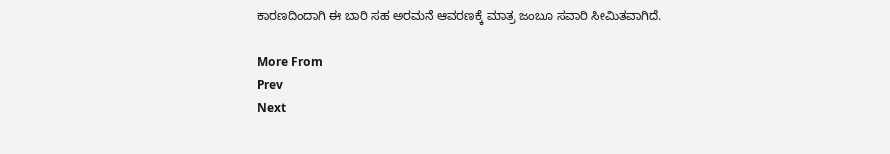ಕಾರಣದಿಂದಾಗಿ ಈ ಬಾರಿ ಸಹ ಅರಮನೆ ಆವರಣಕ್ಕೆ ಮಾತ್ರ ಜಂಬೂ ಸವಾರಿ ಸೀಮಿತವಾಗಿದೆ.

More From
Prev
Next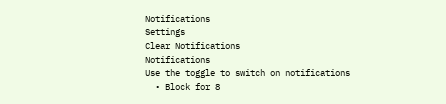Notifications
Settings
Clear Notifications
Notifications
Use the toggle to switch on notifications
  • Block for 8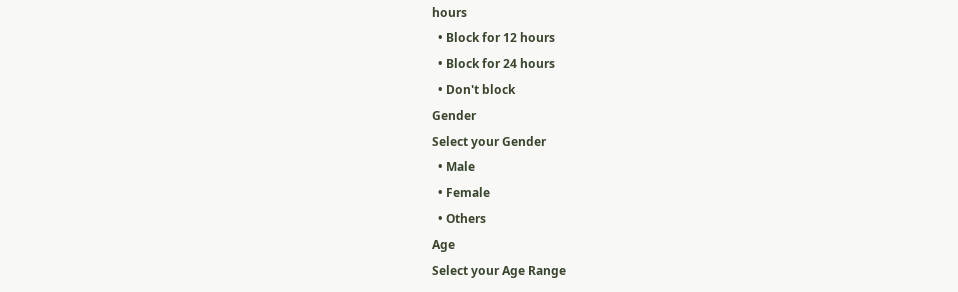hours
  • Block for 12 hours
  • Block for 24 hours
  • Don't block
Gender
Select your Gender
  • Male
  • Female
  • Others
Age
Select your Age Range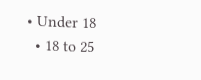• Under 18
  • 18 to 25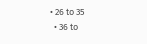• 26 to 35
  • 36 to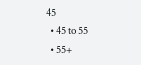45
  • 45 to 55
  • 55+